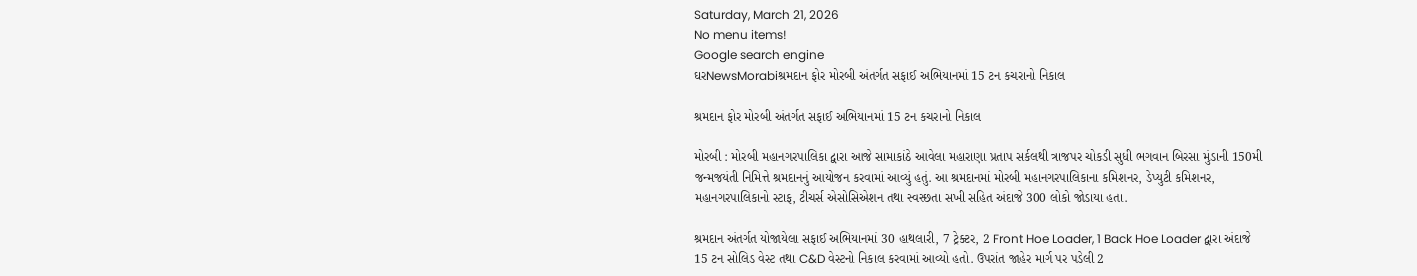Saturday, March 21, 2026
No menu items!
Google search engine
ઘરNewsMorabiશ્રમદાન ફોર મોરબી અંતર્ગત સફાઈ અભિયાનમાં 15 ટન કચરાનો નિકાલ

શ્રમદાન ફોર મોરબી અંતર્ગત સફાઈ અભિયાનમાં 15 ટન કચરાનો નિકાલ

મોરબી : મોરબી મહાનગરપાલિકા દ્વારા આજે સામાકાંઠે આવેલા મહારાણા પ્રતાપ સર્કલથી ત્રાજપર ચોકડી સુધી ભગવાન બિરસા મુંડાની 150મી જન્મજયંતી નિમિત્તે શ્રમદાનનું આયોજન કરવામાં આવ્યું હતું. આ શ્રમદાનમાં મોરબી મહાનગરપાલિકાના કમિશનર, ડેપ્યુટી કમિશનર, મહાનગરપાલિકાનો સ્ટાફ, ટીચર્સ એસોસિએશન તથા સ્વસ્છતા સખી સહિત અંદાજે 300 લોકો જોડાયા હતા.

શ્રમદાન અંતર્ગત યોજાયેલા સફાઈ અભિયાનમાં 30 હાથલારી, 7 ટ્રેક્ટર, 2 Front Hoe Loader, 1 Back Hoe Loader દ્વારા અંદાજે 15 ટન સોલિડ વેસ્ટ તથા C&D વેસ્ટનો નિકાલ કરવામાં આવ્યો હતો. ઉપરાંત જાહેર માર્ગ પર પડેલી 2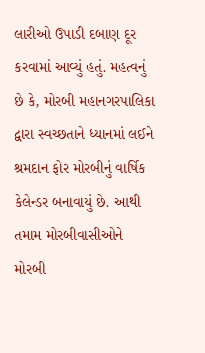લારીઓ ઉપાડી દબાણ દૂર કરવામાં આવ્યું હતું. મહત્વનું છે કે, મોરબી મહાનગરપાલિકા દ્વારા સ્વચ્છતાને ધ્યાનમાં લઈને શ્રમદાન ફોર મોરબીનું વાર્ષિક કેલેન્ડર બનાવાયું છે. આથી તમામ મોરબીવાસીઓને મોરબી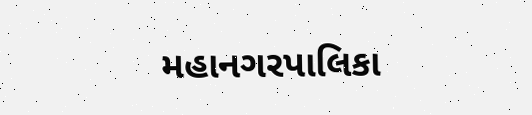મહાનગરપાલિકા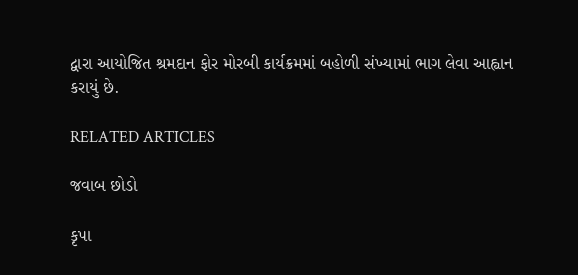દ્વારા આયોજિત શ્રમદાન ફોર મોરબી કાર્યક્રમમાં બહોળી સંખ્યામાં ભાગ લેવા આહ્વાન કરાયું છે.

RELATED ARTICLES

જવાબ છોડો

કૃપા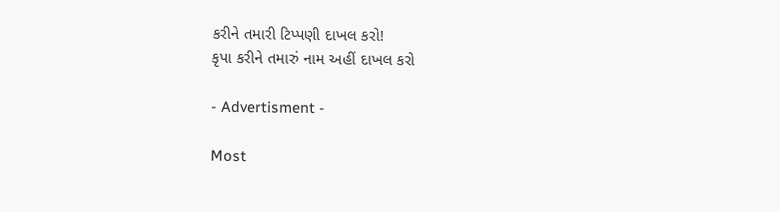કરીને તમારી ટિપ્પણી દાખલ કરો!
કૃપા કરીને તમારું નામ અહીં દાખલ કરો

- Advertisment -

Most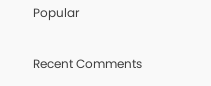Popular

Recent Comments